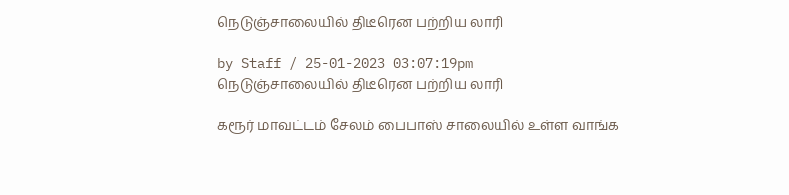நெடுஞ்சாலையில் திடீரென பற்றிய லாரி

by Staff / 25-01-2023 03:07:19pm
நெடுஞ்சாலையில் திடீரென பற்றிய லாரி

கரூர் மாவட்டம் சேலம் பைபாஸ் சாலையில் உள்ள வாங்க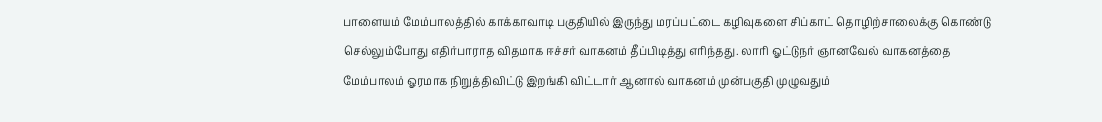பாளையம் மேம்பாலத்தில் காக்காவாடி பகுதியில் இருந்து மரப்பட்டை கழிவுகளை சிப்காட் தொழிற்சாலைக்கு கொண்டு செல்லும்போது எதிர்பாராத விதமாக ஈச்சர் வாகனம் தீப்பிடித்து எரிந்தது. லாரி ஓட்டுநர் ஞானவேல் வாகனத்தை மேம்பாலம் ஓரமாக நிறுத்திவிட்டு இறங்கி விட்டார் ஆனால் வாகனம் முன்பகுதி முழுவதும்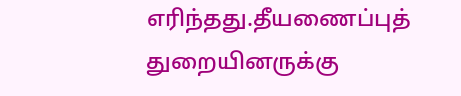எரிந்தது.தீயணைப்புத் துறையினருக்கு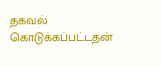தகவல் கொடுக்கப்பட்டதன்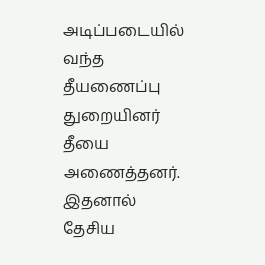அடிப்படையில் வந்த தீயணைப்பு துறையினர் தீயை அணைத்தனர். இதனால் தேசிய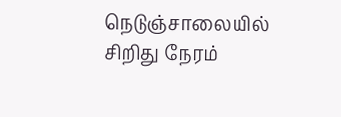நெடுஞ்சாலையில் சிறிது நேரம்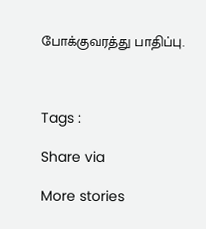போக்குவரத்து பாதிப்பு.



Tags :

Share via

More stories